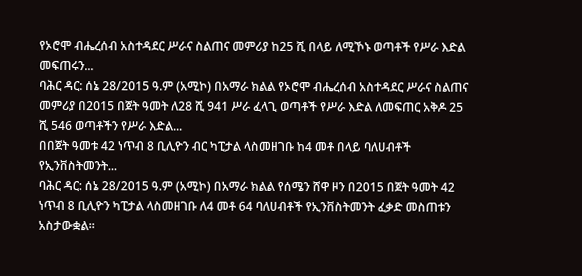የኦሮሞ ብሔረሰብ አስተዳደር ሥራና ስልጠና መምሪያ ከ25 ሺ በላይ ለሚኾኑ ወጣቶች የሥራ እድል መፍጠሩን...
ባሕር ዳር: ሰኔ 28/2015 ዓ.ም (አሚኮ) በአማራ ክልል የኦሮሞ ብሔረሰብ አስተዳደር ሥራና ስልጠና መምሪያ በ2015 በጀት ዓመት ለ28 ሺ 941 ሥራ ፈላጊ ወጣቶች የሥራ እድል ለመፍጠር አቅዶ 25 ሺ 546 ወጣቶችን የሥራ እድል...
በበጀት ዓመቱ 42 ነጥብ 8 ቢሊዮን ብር ካፒታል ላስመዘገቡ ከ4 መቶ በላይ ባለሀብቶች የኢንቨስትመንት...
ባሕር ዳር: ሰኔ 28/2015 ዓ.ም (አሚኮ) በአማራ ክልል የሰሜን ሸዋ ዞን በ2015 በጀት ዓመት 42 ነጥብ 8 ቢሊዮን ካፒታል ላስመዘገቡ ለ4 መቶ 64 ባለሀብቶች የኢንቨስትመንት ፈቃድ መስጠቱን አስታውቋል።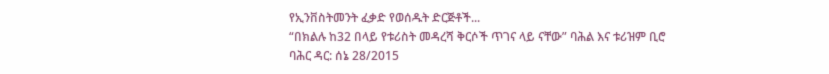የኢንቨስትመንት ፈቃድ የወሰዱት ድርጅቶች...
“በክልሉ ከ32 በላይ የቱሪስት መዳረሻ ቅርሶች ጥገና ላይ ናቸው” ባሕል እና ቱሪዝም ቢሮ
ባሕር ዳር: ሰኔ 28/2015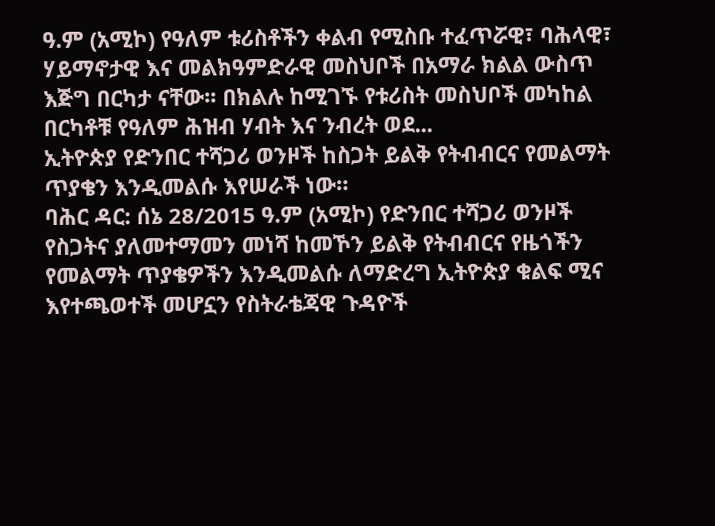ዓ.ም (አሚኮ) የዓለም ቱሪስቶችን ቀልብ የሚስቡ ተፈጥሯዊ፣ ባሕላዊ፣ ሃይማኖታዊ እና መልክዓምድራዊ መስህቦች በአማራ ክልል ውስጥ እጅግ በርካታ ናቸው፡፡ በክልሉ ከሚገኙ የቱሪስት መስህቦች መካከል በርካቶቹ የዓለም ሕዝብ ሃብት እና ንብረት ወደ...
ኢትዮጵያ የድንበር ተሻጋሪ ወንዞች ከስጋት ይልቅ የትብብርና የመልማት ጥያቄን እንዲመልሱ እየሠራች ነው።
ባሕር ዳር: ሰኔ 28/2015 ዓ.ም (አሚኮ) የድንበር ተሻጋሪ ወንዞች የስጋትና ያለመተማመን መነሻ ከመኾን ይልቅ የትብብርና የዜጎችን የመልማት ጥያቄዎችን እንዲመልሱ ለማድረግ ኢትዮጵያ ቁልፍ ሚና እየተጫወተች መሆኗን የስትራቴጃዊ ጉዳዮች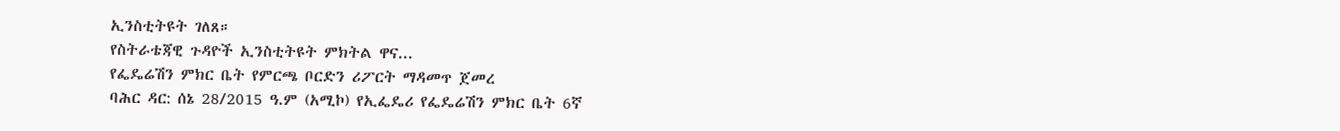ኢንስቲትዩት ገለጸ።
የስትራቴጃዊ ጉዳዮች ኢንስቲትዩት ምክትል ዋና...
የፌዴሬሽን ምክር ቤት የምርጫ ቦርድን ሪፖርት ማዳመጥ ጀመረ
ባሕር ዳር: ሰኔ 28/2015 ዓ.ም (አሚኮ) የኢፌዴሪ የፌዴሬሽን ምክር ቤት 6ኛ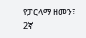የፓርላማ ዘመን፣ 2ኛ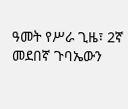ዓመት የሥራ ጊዜ፣ 2ኛ መደበኛ ጉባኤውን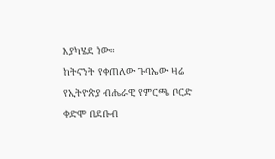እያካሄደ ነው።
ከትናንት የቀጠለው ጉባኤው ዛሬ የኢትዮጵያ ብሔራዊ የምርጫ ቦርድ ቀድሞ በደቡብ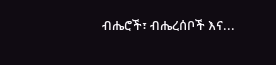ብሔሮች፣ ብሔረሰቦች እና...